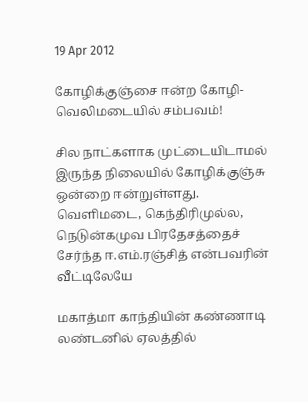19 Apr 2012

கோழிக்குஞ்சை ஈன்ற கோழி- வெலிமடையில் சம்பவம்!

சில நாட்களாக முட்டையிடாமல் இருந்த நிலையில் கோழிக்குஞ்சு ஒன்றை ஈன்றுள்ளது. வெளிமடை, கெந்திரிமுல்ல, நெடுன்கமுவ பிரதேசத்தைச் சேர்ந்த ஈ.எம்.ரஞ்சித் என்பவரின் வீட்டிலேயே

மகாத்மா காந்தியின் கண்ணாடி லண்டனில் ஏலத்தில்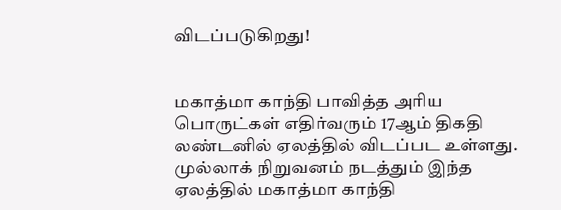விடப்படுகிறது!


மகாத்மா காந்தி பாவித்த அரிய பொருட்கள் எதிர்வரும் 17ஆம் திகதி லண்டனில் ஏலத்தில் விடப்பட உள்ளது.
முல்லாக் நிறுவனம் நடத்தும் இந்த ஏலத்தில் மகாத்மா காந்தி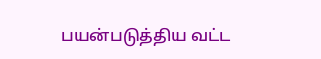பயன்படுத்திய வட்ட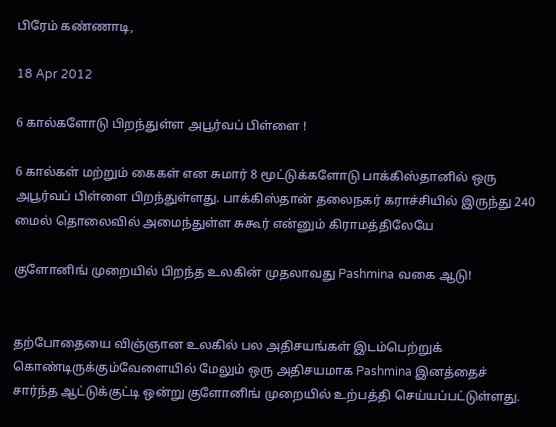பிரேம் கண்ணாடி,

18 Apr 2012

6 கால்களோடு பிறந்துள்ள அபூர்வப் பிள்ளை !

6 கால்கள் மற்றும் கைகள் என சுமார் 8 மூட்டுக்களோடு பாக்கிஸ்தானில் ஒரு அபூர்வப் பிள்ளை பிறந்துள்ளது. பாக்கிஸ்தான் தலைநகர் கராச்சியில் இருந்து 240 மைல் தொலைவில் அமைந்துள்ள சுகூர் என்னும் கிராமத்திலேயே

குளோனிங் முறையில் பிறந்த உலகின் முதலாவது Pashmina வகை ஆடு!


தற்போதையை விஞ்ஞான உலகில் பல அதிசயங்கள் இடம்பெற்றுக் கொண்டிருக்கும்வேளையில் மேலும் ஒரு அதிசயமாக Pashmina இனத்தைச் சார்ந்த ஆட்டுக்குட்டி ஒன்று குளோனிங் முறையில் உற்பத்தி செய்யப்பட்டுள்ளது.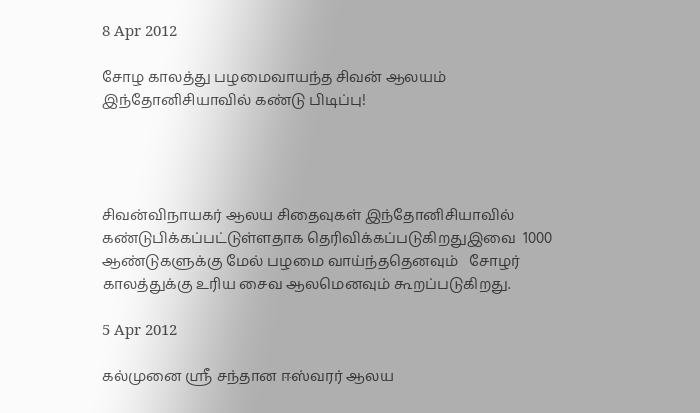8 Apr 2012

சோழ காலத்து பழமைவாயந்த சிவன் ஆலயம் இந்தோனிசியாவில் கண்டு பிடிப்பு!




சிவன்விநாயகர் ஆலய சிதைவுகள் இந்தோனிசியாவில் கண்டுபிக்கப்பட்டுள்ளதாக தெரிவிக்கப்படுகிறதுஇவை  1000 ஆண்டுகளுக்கு மேல் பழமை வாய்ந்ததெனவும்   சோழர் காலத்துக்கு உரிய சைவ ஆலமெனவும் கூறப்படுகிறது.

5 Apr 2012

கல்முனை ஸ்ரீ சந்தான ஈஸ்வரர் ஆலய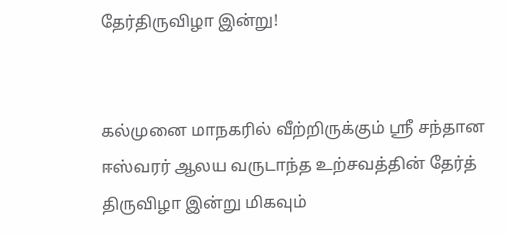தேர்திருவிழா இன்று!


கல்முனை மாநகரில் வீற்றிருக்கும் ஸ்ரீ சந்தான ஈஸ்வரர் ஆலய வருடாந்த உற்சவத்தின் தேர்த்  திருவிழா இன்று மிகவும்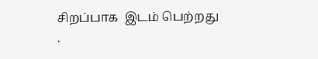சிறப்பாக  இடம் பெற்றது .